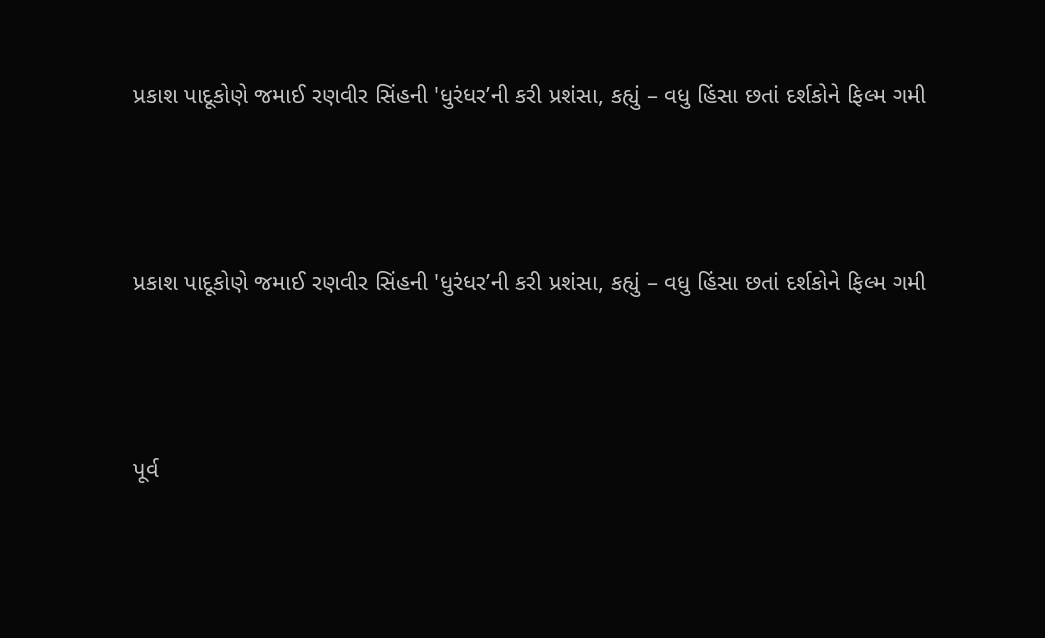પ્રકાશ પાદૂકોણે જમાઈ રણવીર સિંહની 'ધુરંધર’ની કરી પ્રશંસા, કહ્યું – વધુ હિંસા છતાં દર્શકોને ફિલ્મ ગમી



પ્રકાશ પાદૂકોણે જમાઈ રણવીર સિંહની 'ધુરંધર’ની કરી પ્રશંસા, કહ્યું – વધુ હિંસા છતાં દર્શકોને ફિલ્મ ગમી



પૂર્વ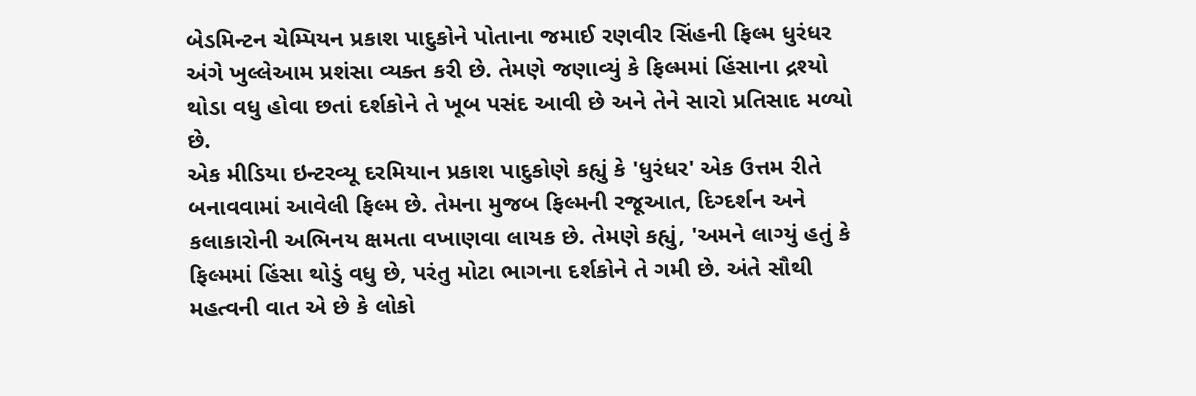બેડમિન્ટન ચેમ્પિયન પ્રકાશ પાદુકોને પોતાના જમાઈ રણવીર સિંહની ફિલ્મ ધુરંધર અંગે ખુલ્લેઆમ પ્રશંસા વ્યક્ત કરી છે. તેમણે જણાવ્યું કે ફિલ્મમાં હિંસાના દ્રશ્યો થોડા વધુ હોવા છતાં દર્શકોને તે ખૂબ પસંદ આવી છે અને તેને સારો પ્રતિસાદ મળ્યો છે.
એક મીડિયા ઇન્ટરવ્યૂ દરમિયાન પ્રકાશ પાદુકોણે કહ્યું કે 'ધુરંધર' એક ઉત્તમ રીતે બનાવવામાં આવેલી ફિલ્મ છે. તેમના મુજબ ફિલ્મની રજૂઆત, દિગ્દર્શન અને કલાકારોની અભિનય ક્ષમતા વખાણવા લાયક છે. તેમણે કહ્યું, 'અમને લાગ્યું હતું કે ફિલ્મમાં હિંસા થોડું વધુ છે, પરંતુ મોટા ભાગના દર્શકોને તે ગમી છે. અંતે સૌથી મહત્વની વાત એ છે કે લોકો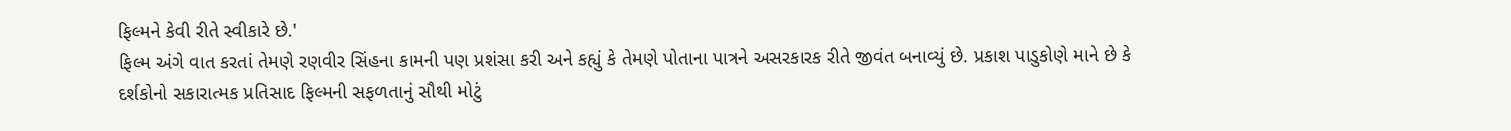ફિલ્મને કેવી રીતે સ્વીકારે છે.'
ફિલ્મ અંગે વાત કરતાં તેમણે રણવીર સિંહના કામની પણ પ્રશંસા કરી અને કહ્યું કે તેમણે પોતાના પાત્રને અસરકારક રીતે જીવંત બનાવ્યું છે. પ્રકાશ પાડુકોણે માને છે કે દર્શકોનો સકારાત્મક પ્રતિસાદ ફિલ્મની સફળતાનું સૌથી મોટું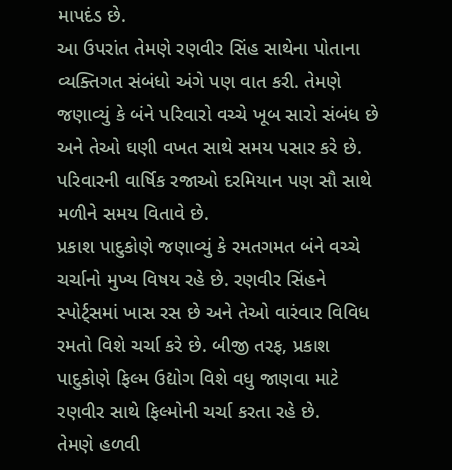માપદંડ છે.
આ ઉપરાંત તેમણે રણવીર સિંહ સાથેના પોતાના વ્યક્તિગત સંબંધો અંગે પણ વાત કરી. તેમણે જણાવ્યું કે બંને પરિવારો વચ્ચે ખૂબ સારો સંબંધ છે અને તેઓ ઘણી વખત સાથે સમય પસાર કરે છે. પરિવારની વાર્ષિક રજાઓ દરમિયાન પણ સૌ સાથે મળીને સમય વિતાવે છે.
પ્રકાશ પાદુકોણે જણાવ્યું કે રમતગમત બંને વચ્ચે ચર્ચાનો મુખ્ય વિષય રહે છે. રણવીર સિંહને સ્પોર્ટ્સમાં ખાસ રસ છે અને તેઓ વારંવાર વિવિધ રમતો વિશે ચર્ચા કરે છે. બીજી તરફ, પ્રકાશ પાદુકોણે ફિલ્મ ઉદ્યોગ વિશે વધુ જાણવા માટે રણવીર સાથે ફિલ્મોની ચર્ચા કરતા રહે છે.
તેમણે હળવી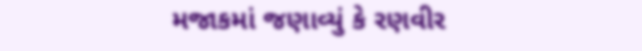મજાકમાં જણાવ્યું કે રણવીર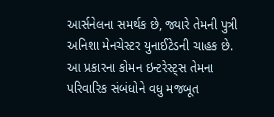આર્સનેલના સમર્થક છે, જ્યારે તેમની પુત્રી અનિશા મેનચેસ્ટર યુનાઈટેડની ચાહક છે. આ પ્રકારના કોમન ઇન્ટરેસ્ટ્સ તેમના પરિવારિક સંબંધોને વધુ મજબૂત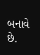બનાવે છે.